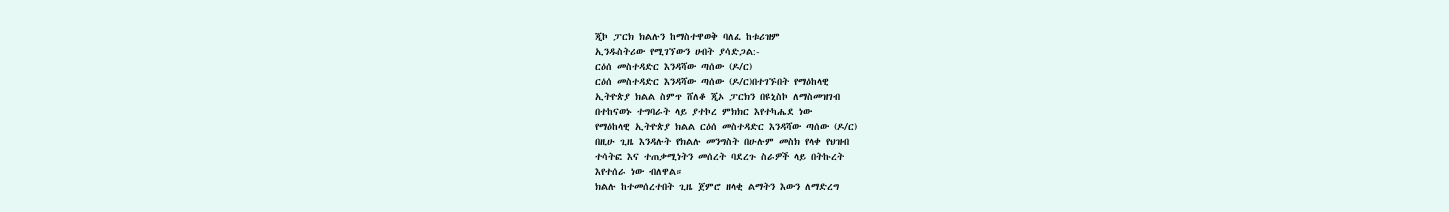ጂኮ ፓርክ ክልሉን ከማስተዋወቅ ባለፈ ከቱሪዝም
ኢንዱስትሪው የሚገኘውን ሀብት ያሳድጋል:-
ርዕሰ መስተዳድር እንዳሻው ጣሰው (ዶ/ር)
ርዕሰ መስተዳድር እንዳሻው ጣሰው (ዶ/ር)በተገኙበት የማዕከላዊ
ኢትዮጵያ ክልል ስምጥ ሸለቆ ጂኦ ፓርክን በዩኒስኮ ለማስመዝገብ
በተከናወኑ ተግባራት ላይ ያተኮረ ምክክር እየተካሔደ ነው
የማዕከላዊ ኢትዮጵያ ክልል ርዕሰ መስተዳድር እንዳሻው ጣሰው (ዶ/ር)
በዚሁ ጊዜ እንዳሉት የክልሉ መንግስት በሁሉም መስክ የላቀ የህዝብ
ተሳትፎ እና ተጠቃሚነትን መሰረት ባደረጉ ስራዎች ላይ በትኩረት
እየተሰራ ነው ብለዋል።
ክልሉ ከተመሰረተበት ጊዜ ጀምሮ ዘላቂ ልማትን እውን ለማድረግ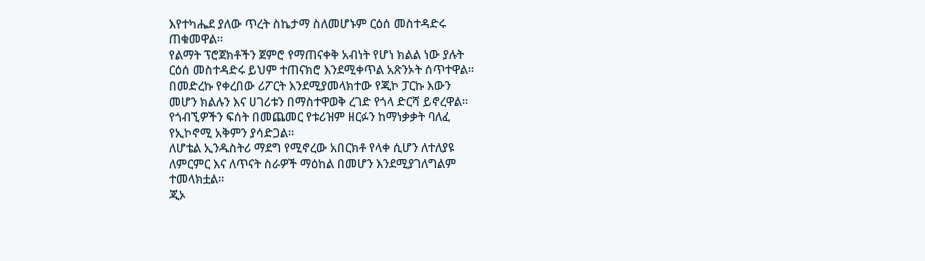እየተካሔደ ያለው ጥረት ስኬታማ ስለመሆኑም ርዕሰ መስተዳድሩ
ጠቁመዋል።
የልማት ፕሮጀክቶችን ጀምሮ የማጠናቀቅ አብነት የሆነ ክልል ነው ያሉት
ርዕሰ መስተዳድሩ ይህም ተጠናክሮ እንደሚቀጥል አጽንኦት ሰጥተዋል።
በመድረኩ የቀረበው ሪፖርት እንደሚያመላክተው የጂኮ ፓርኩ እውን
መሆን ክልሉን እና ሀገሪቱን በማስተዋወቅ ረገድ የጎላ ድርሻ ይኖረዋል።
የጎብኚዎችን ፍሰት በመጨመር የቱሪዝም ዘርፉን ከማነቃቃት ባለፈ
የኢኮኖሚ አቅምን ያሳድጋል።
ለሆቴል ኢንዱስትሪ ማደግ የሚኖረው አበርክቶ የላቀ ሲሆን ለተለያዩ
ለምርምር እና ለጥናት ስራዎች ማዕከል በመሆን እንደሚያገለግልም
ተመላክቷል።
ጂኦ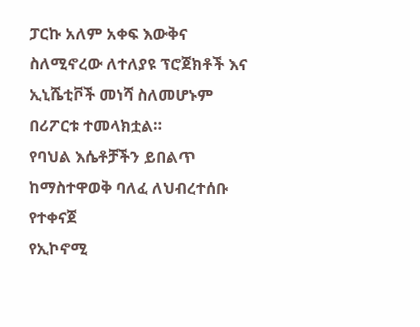ፓርኩ አለም አቀፍ እውቅና ስለሚኖረው ለተለያዩ ፕሮጀክቶች እና
ኢኒሼቲቮች መነሻ ስለመሆኑም በሪፖርቱ ተመላክቷል።
የባህል እሴቶቻችን ይበልጥ ከማስተዋወቅ ባለፈ ለህብረተሰቡ የተቀናጀ
የኢኮኖሚ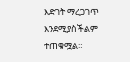እድገት ማረጋገጥ እንደሚያስችልም ተጠቁሟል።